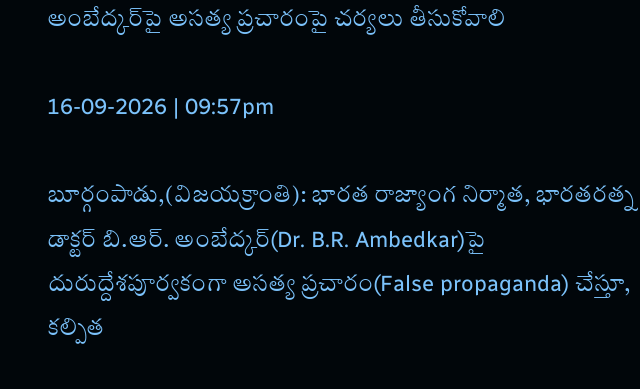అంబేద్కర్‌పై అసత్య ప్రచారంపై చర్యలు తీసుకోవాలి

16-09-2026 | 09:57pm

బూర్గంపాడు,(విజయక్రాంతి): భారత రాజ్యాంగ నిర్మాత, భారతరత్న డాక్టర్‌ బి.ఆర్‌. అంబేద్కర్‌(Dr. B.R. Ambedkar)పై దురుద్దేశపూర్వకంగా అసత్య ప్రచారం(False propaganda) చేస్తూ, కల్పిత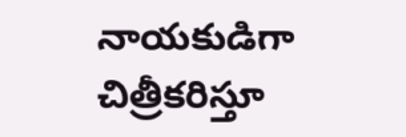నాయకుడిగా చిత్రీకరిస్తూ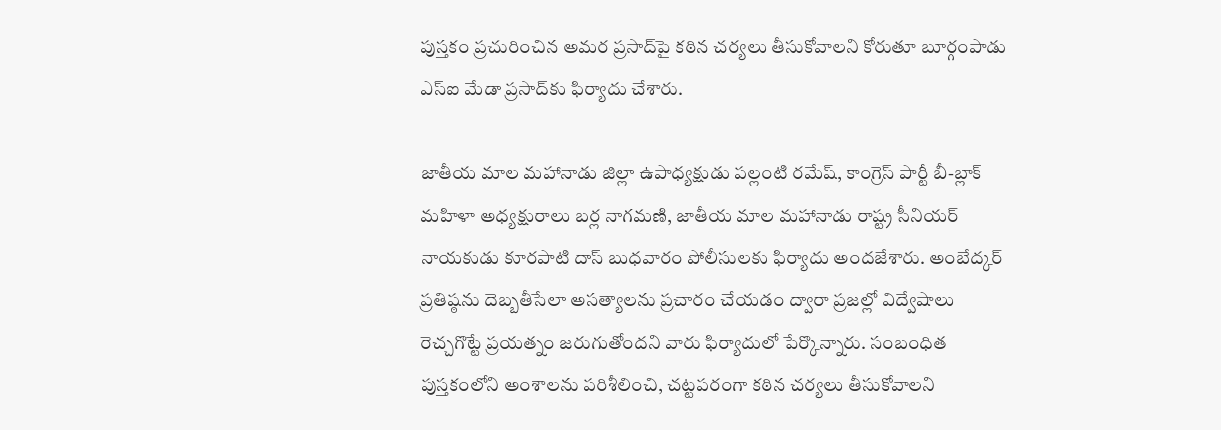పుస్తకం ప్రచురించిన అమర ప్రసాద్‌పై కఠిన చర్యలు తీసుకోవాలని కోరుతూ బూర్గంపాడు ఎస్‌ఐ మేడా ప్రసాద్‌కు ఫిర్యాదు చేశారు.

జాతీయ మాల మహానాడు జిల్లా ఉపాధ్యక్షుడు పల్లంటి రమేష్‌, కాంగ్రెస్‌ పార్టీ బీ-బ్లాక్‌ మహిళా అధ్యక్షురాలు బర్ల నాగమణి, జాతీయ మాల మహానాడు రాష్ట్ర సీనియర్‌ నాయకుడు కూరపాటి దాస్‌ బుధవారం పోలీసులకు ఫిర్యాదు అందజేశారు. అంబేద్కర్‌ ప్రతిష్ఠను దెబ్బతీసేలా అసత్యాలను ప్రచారం చేయడం ద్వారా ప్రజల్లో విద్వేషాలు రెచ్చగొట్టే ప్రయత్నం జరుగుతోందని వారు ఫిర్యాదులో పేర్కొన్నారు. సంబంధిత పుస్తకంలోని అంశాలను పరిశీలించి, చట్టపరంగా కఠిన చర్యలు తీసుకోవాలని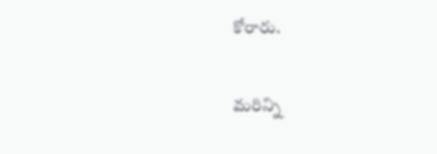కోరారు.

మరిన్ని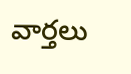వార్తలు